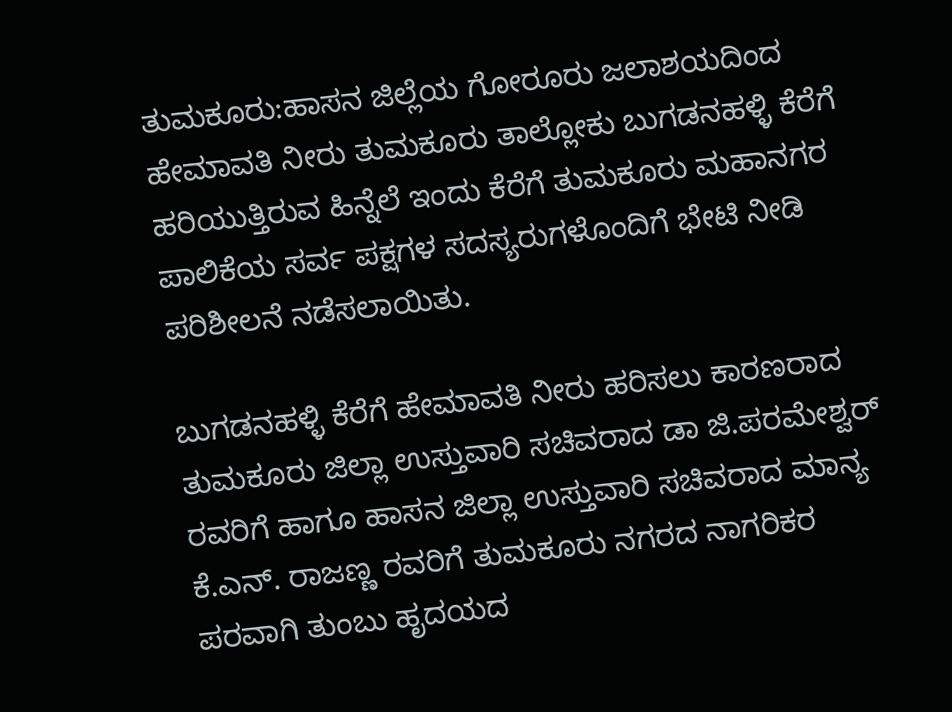ತುಮಕೂರು:ಹಾಸನ ಜಿಲ್ಲೆಯ ಗೋರೂರು ಜಲಾಶಯದಿಂದ ಹೇಮಾವತಿ ನೀರು ತುಮಕೂರು ತಾಲ್ಲೋಕು ಬುಗಡನಹಳ್ಳಿ ಕೆರೆಗೆ ಹರಿಯುತ್ತಿರುವ ಹಿನ್ನೆಲೆ ಇಂದು ಕೆರೆಗೆ ತುಮಕೂರು ಮಹಾನಗರ ಪಾಲಿಕೆಯ ಸರ್ವ ಪಕ್ಷಗಳ ಸದಸ್ಯರುಗಳೊಂದಿಗೆ ಭೇಟಿ ನೀಡಿ ಪರಿಶೀಲನೆ ನಡೆಸಲಾಯಿತು.

ಬುಗಡನಹಳ್ಳಿ ಕೆರೆಗೆ ಹೇಮಾವತಿ ನೀರು ಹರಿಸಲು ಕಾರಣರಾದ ತುಮಕೂರು ಜಿಲ್ಲಾ ಉಸ್ತುವಾರಿ ಸಚಿವರಾದ ಡಾ ಜಿ.ಪರಮೇಶ್ವರ್ ರವರಿಗೆ ಹಾಗೂ ಹಾಸನ ಜಿಲ್ಲಾ ಉಸ್ತುವಾರಿ ಸಚಿವರಾದ ಮಾನ್ಯ ಕೆ.ಎನ್. ರಾಜಣ್ಣ ರವರಿಗೆ ತುಮಕೂರು ನಗರದ ನಾಗರಿಕರ ಪರವಾಗಿ ತುಂಬು ಹೃದಯದ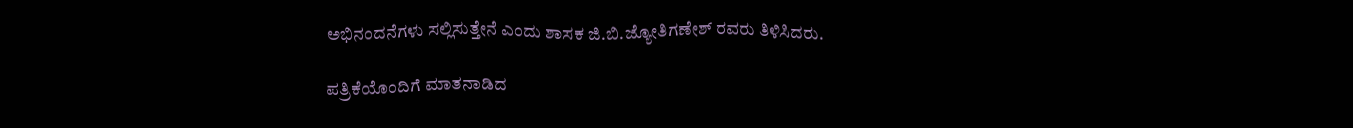ಅಭಿನಂದನೆಗಳು ಸಲ್ಲಿಸುತ್ತೇನೆ ಎಂದು ಶಾಸಕ ಜಿ.ಬಿ.ಜ್ಯೋತಿಗಣೇಶ್ ರವರು ತಿಳಿಸಿದರು.

ಪತ್ರಿಕೆಯೊಂದಿಗೆ ಮಾತನಾಡಿದ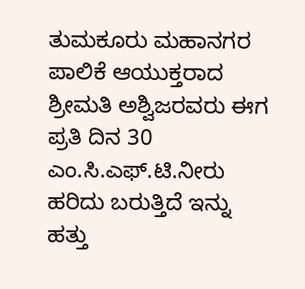ತುಮಕೂರು ಮಹಾನಗರ ಪಾಲಿಕೆ ಆಯುಕ್ತರಾದ ಶ್ರೀಮತಿ ಅಶ್ವಿಜರವರು ಈಗ ಪ್ರತಿ ದಿನ 30 ಎಂ.ಸಿ.ಎಫ್.ಟಿ.ನೀರು ಹರಿದು ಬರುತ್ತಿದೆ ಇನ್ನು ಹತ್ತು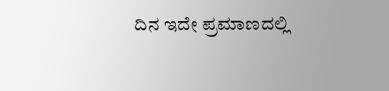ದಿನ ಇದೇ ಪ್ರಮಾಣದಲ್ಲಿ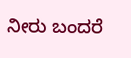ನೀರು ಬಂದರೆ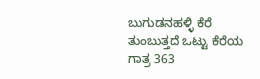ಬುಗುಡನಹಳ್ಳಿ ಕೆರೆ ತುಂಬುತ್ತದೆ ಒಟ್ಟು ಕೆರೆಯ ಗಾತ್ರ 363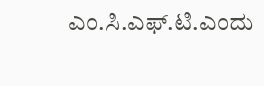ಎಂ.ಸಿ.ಎಫ್.ಟಿ.ಎಂದು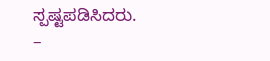ಸ್ಪಷ್ಟಪಡಿಸಿದರು.
–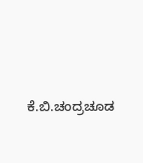ಕೆ.ಬಿ.ಚಂದ್ರಚೂಡ